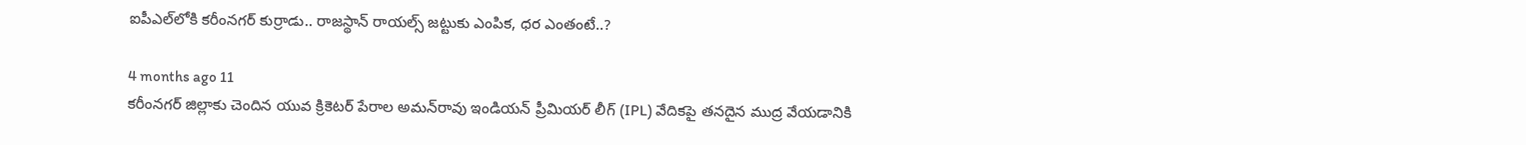ఐపీఎల్‌లోకి కరీంనగర్ కుర్రాడు.. రాజస్థాన్ రాయల్స్ జట్టుకు ఎంపిక, ధర ఎంతంటే..?

4 months ago 11
కరీంనగర్ జిల్లాకు చెందిన యువ క్రికెటర్ పేరాల అమన్‌రావు ఇండియన్ ప్రీమియర్ లీగ్ (IPL) వేదికపై తనదైన ముద్ర వేయడానికి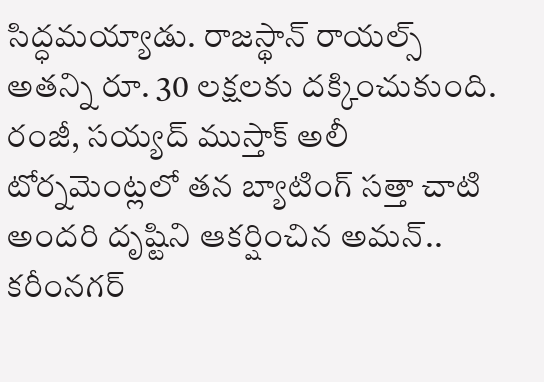సిద్ధమయ్యాడు. రాజస్థాన్ రాయల్స్ అతన్ని రూ. 30 లక్షలకు దక్కించుకుంది. రంజీ, సయ్యద్ ముస్తాక్ అలీ టోర్నమెంట్లలో తన బ్యాటింగ్ సత్తా చాటి అందరి దృష్టిని ఆకర్షించిన అమన్.. కరీంనగర్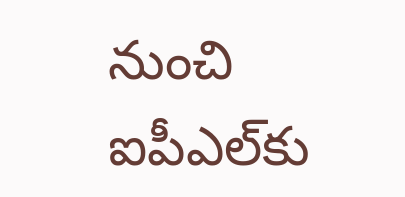నుంచి ఐపీఎల్‌కు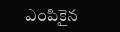ఎంపికైన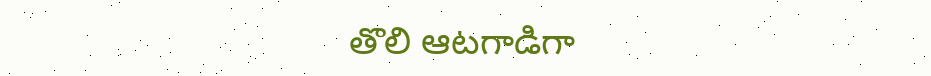తొలి ఆటగాడిగా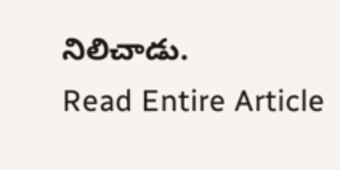నిలిచాడు.
Read Entire Article